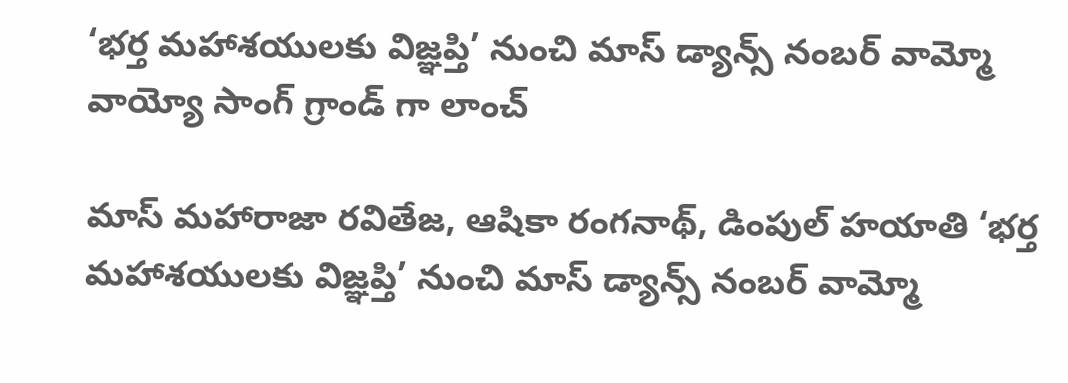‘భర్త మహాశయులకు విజ్ఞప్తి’ నుంచి మాస్ డ్యాన్స్ నంబర్ వామ్మో వాయ్యో సాంగ్ గ్రాండ్ గా లాంచ్

మాస్ మహారాజా రవితేజ, ఆషికా రంగనాథ్, డింపుల్ హయాతి ‘భర్త మహాశయులకు విజ్ఞప్తి’ నుంచి మాస్ డ్యాన్స్ నంబర్ వామ్మో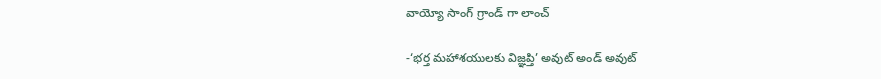వాయ్యో సాంగ్ గ్రాండ్ గా లాంచ్

-‘భర్త మహాశయులకు విజ్ఞప్తి’ అవుట్ అండ్ అవుట్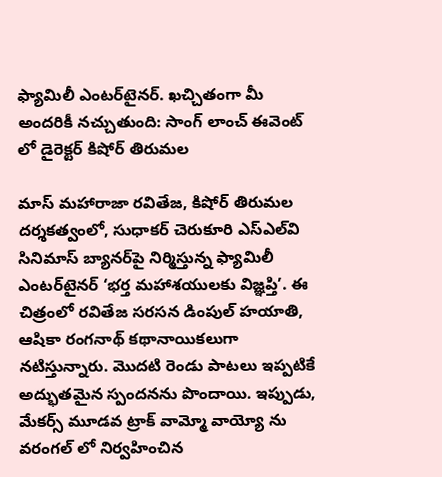ఫ్యామిలీ ఎంటర్‌టైనర్‌. ఖచ్చితంగా మీ అందరికీ నచ్చుతుంది: సాంగ్ లాంచ్ ఈవెంట్ లో డైరెక్టర్ కిషోర్ తిరుమల

మాస్ మహారాజా రవితేజ, కిషోర్ తిరుమల దర్శకత్వంలో, సుధాకర్ చెరుకూరి ఎస్ఎల్‌వి సినిమాస్ బ్యానర్‌పై నిర్మిస్తున్న ఫ్యామిలీ ఎంటర్‌టైనర్ ‘భర్త మహాశయులకు విజ్ఞప్తి’. ఈ చిత్రంలో రవితేజ సరసన డింపుల్ హయాతి, ఆషికా రంగనాథ్ కథానాయికలుగా నటిస్తున్నారు. మొదటి రెండు పాటలు ఇప్పటికే అద్భుతమైన స్పందనను పొందాయి. ఇప్పుడు, మేకర్స్ మూడవ ట్రాక్‌ వామ్మో వాయ్యో ను వరంగల్ లో నిర్వహించిన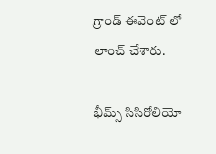గ్రాండ్ ఈవెంట్ లో లాంచ్ చేశారు.

భీమ్స్ సిసిరోలియో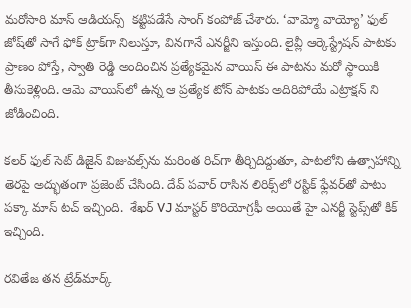మరోసారి మాస్ ఆడియన్స్  కట్టిపడేసే సాంగ్ కంపోజ్ చేశారు. ‘వామ్మో వాయ్యో’ ఫుల్ జోష్‌తో సాగే ఫోక్ ట్రాక్‌గా నిలుస్తూ, వినగానే ఎనర్జీని ఇస్తుంది. లైవ్లీ ఆర్కెస్ట్రేషన్ పాటకు ప్రాణం పోస్తే, స్వాతి రెడ్డి అందించిన ప్రత్యేకమైన వాయిస్ ఈ పాటను మరో స్థాయికి తీసుకెళ్లింది. ఆమె వాయిస్‌లో ఉన్న ఆ ప్రత్యేక టోన్ పాటకు అదిరిపోయే ఎట్రాక్షన్ ని జోడించింది.

కలర్ ఫుల్ సెట్ డిజైన్ విజువల్స్‌ను మరింత రిచ్‌గా తీర్చిదిద్దుతూ, పాటలోని ఉత్సాహాన్ని తెరపై అద్భుతంగా ప్రజెంట్ చేసింది. దేవ్ పవార్ రాసిన లిరిక్స్‌లో రస్టిక్ ఫ్లేవర్‌తో పాటు పక్కా మాస్ టచ్ ఇచ్చింది.  శేఖర్ VJ మాస్టర్ కొరియోగ్రఫీ అయితే హై ఎనర్జీ స్టెప్స్‌తో కిక్ ఇచ్చింది.

రవితేజ తన ట్రేడ్‌మార్క్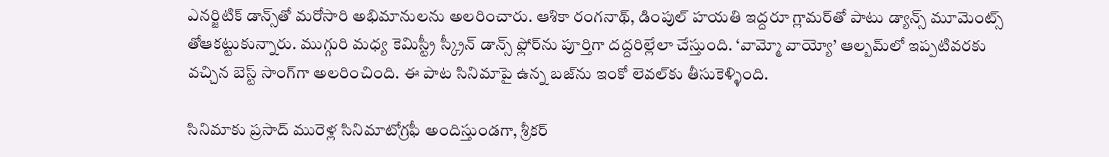ఎనర్జిటిక్ డాన్స్‌తో మరోసారి అభిమానులను అలరించారు. ఆశికా రంగనాథ్, డింపుల్ హయతి ఇద్దరూ గ్లామర్‌తో పాటు డ్యాన్స్ మూమెంట్స్ తోఆకట్టుకున్నారు. ముగ్గురి మధ్య కెమిస్ట్రీ స్క్రీన్‌ డాన్స్ ఫ్లోర్‌ను పూర్తిగా దద్దరిల్లేలా చేస్తుంది. ‘వామ్మో వాయ్యో’ ఆల్బమ్‌లో ఇప్పటివరకు వచ్చిన బెస్ట్ సాంగ్‌గా అలరించింది. ఈ పాట సినిమాపై ఉన్న బజ్‌ను ఇంకో లెవల్‌కు తీసుకెళ్ళింది.

సినిమాకు ప్రసాద్ మురెళ్ల సినిమాటోగ్రఫీ అందిస్తుండగా, శ్రీకర్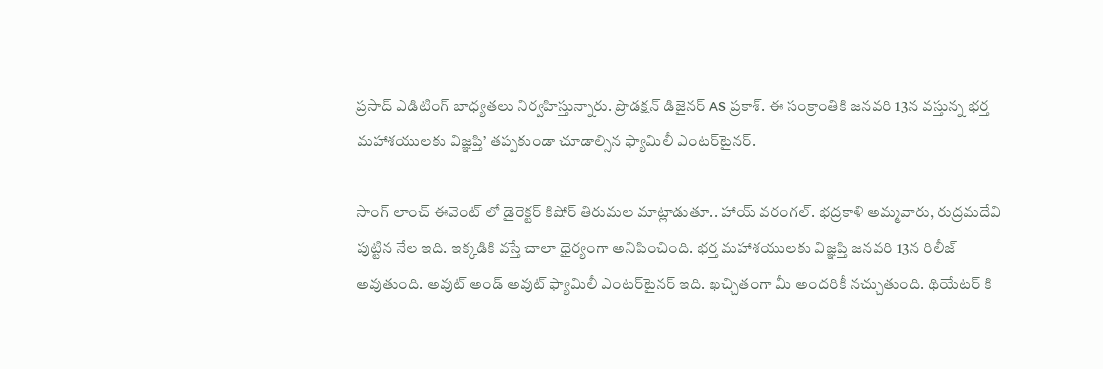ప్రసాద్ ఎడిటింగ్ బాధ్యతలు నిర్వహిస్తున్నారు. ప్రొడక్షన్ డిజైనర్ AS ప్రకాశ్. ఈ సంక్రాంతికి జనవరి 13న వస్తున్న భర్త మహాశయులకు విజ్ఞప్తి’ తప్పకుండా చూడాల్సిన ఫ్యామిలీ ఎంటర్‌టైనర్‌.

సాంగ్ లాంచ్ ఈవెంట్ లో డైరెక్టర్ కిషోర్ తిరుమల మాట్లాడుతూ.. హాయ్ వరంగల్. భద్రకాళి అమ్మవారు, రుద్రమదేవి పుట్టిన నేల ఇది. ఇక్కడికి వస్తే చాలా ధైర్యంగా అనిపించింది. భర్త మహాశయులకు విజ్ఞప్తి జనవరి 13న రిలీజ్ అవుతుంది. అవుట్ అండ్ అవుట్ ఫ్యామిలీ ఎంటర్‌టైనర్‌ ఇది. ఖచ్చితంగా మీ అందరికీ నచ్చుతుంది. థియేటర్ కి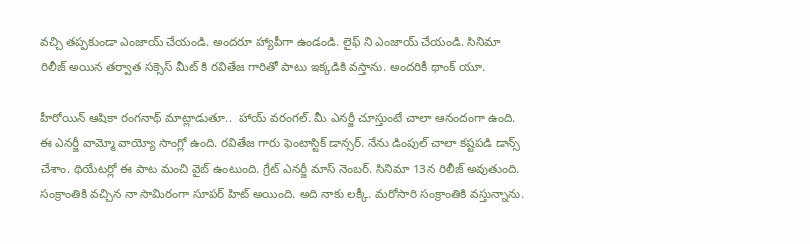వచ్చి తప్పకుండా ఎంజాయ్ చేయండి. అందరూ హ్యాపీగా ఉండండి. లైఫ్ ని ఎంజాయ్ చేయండి. సినిమా రిలీజ్ అయిన తర్వాత సక్సెస్ మీట్ కి రవితేజ గారితో పాటు ఇక్కడికి వస్తాను. అందరికీ థాంక్ యూ.

హీరోయిన్ ఆషికా రంగనాథ్ మాట్లాడుతూ..  హాయ్ వరంగల్. మీ ఎనర్జీ చూస్తుంటే చాలా ఆనందంగా ఉంది. ఈ ఎనర్జీ వామ్మో వాయ్యో సాంగ్లో ఉంది. రవితేజ గారు ఫెంటాస్టిక్ డాన్సర్. నేను డింపుల్ చాలా కష్టపడి డాన్స్ చేశాం. థియేటర్లో ఈ పాట మంచి వైబ్ ఉంటుంది. గ్రేట్ ఎనర్జీ మాస్ నెంబర్. సినిమా 13న రిలీజ్ అవుతుంది. సంక్రాంతికి వచ్చిన నా సామిరంగా సూపర్ హిట్ అయింది. అది నాకు లక్కీ. మరోసారి సంక్రాంతికి వస్తున్నాను.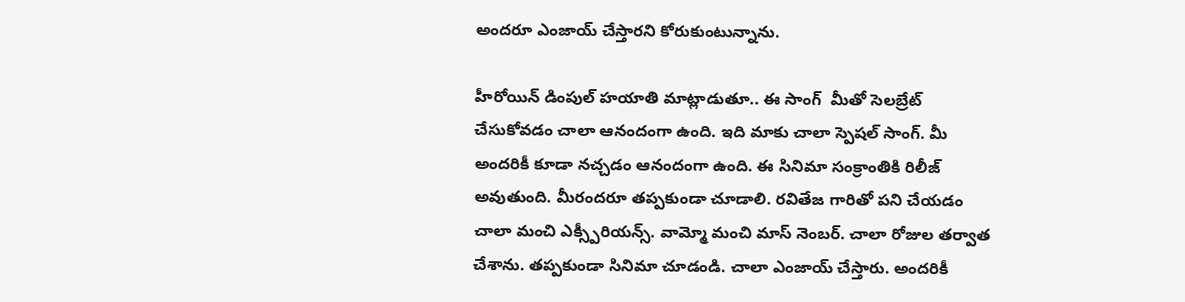అందరూ ఎంజాయ్ చేస్తారని కోరుకుంటున్నాను.

హీరోయిన్ డింపుల్ హయాతి మాట్లాడుతూ.. ఈ సాంగ్  మీతో సెలబ్రేట్ చేసుకోవడం చాలా ఆనందంగా ఉంది. ఇది మాకు చాలా స్పెషల్ సాంగ్. మీ అందరికీ కూడా నచ్చడం ఆనందంగా ఉంది. ఈ సినిమా సంక్రాంతికి రిలీజ్ అవుతుంది. మీరందరూ తప్పకుండా చూడాలి. రవితేజ గారితో పని చేయడం చాలా మంచి ఎక్స్పీరియన్స్. వామ్మో మంచి మాస్ నెంబర్. చాలా రోజుల తర్వాత చేశాను. తప్పకుండా సినిమా చూడండి. చాలా ఎంజాయ్ చేస్తారు. అందరికీ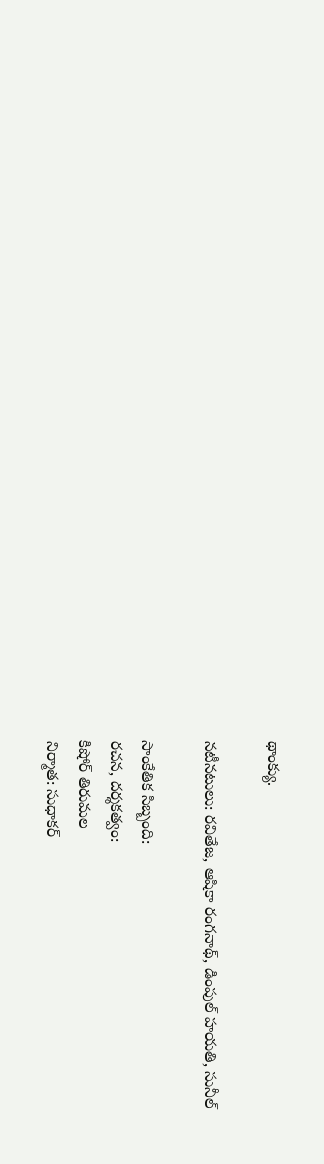థాంక్యు.

నటీనటులు: రవితేజ, ఆషికా రంగనాథ్, డింపుల్ హయతి, సునీల్

సాంకేతిక సిబ్బంది:
రచన, దర్శకత్వం:
కిషోర్ తిరుమల
నిర్మాత: సుధాకర్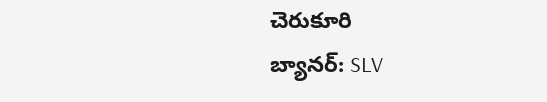చెరుకూరి
బ్యానర్: SLV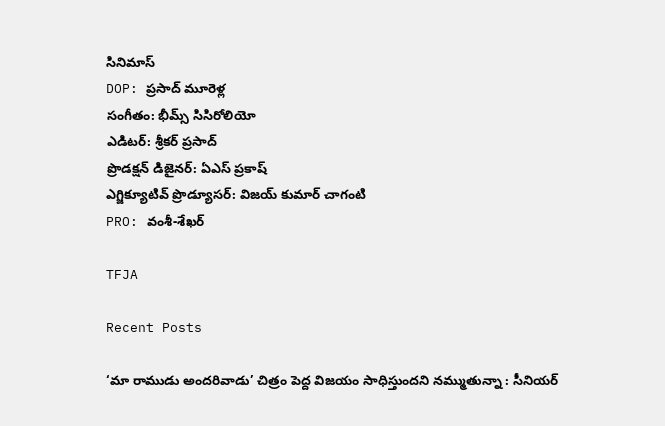సినిమాస్
DOP: ప్రసాద్ మూరెళ్ల
సంగీతం: భీమ్స్ సిసిరోలియో
ఎడిటర్: శ్రీకర్ ప్రసాద్
ప్రొడక్షన్ డిజైనర్: ఏఎస్ ప్రకాష్
ఎగ్జిక్యూటివ్ ప్రొడ్యూసర్: విజయ్ కుమార్ చాగంటి
PRO: వంశీ-శేఖర్

TFJA

Recent Posts

‘మా రాముడు అందరివాడు’ చిత్రం పెద్ద విజయం సాధిస్తుందని నమ్ముతున్నా : సీనియర్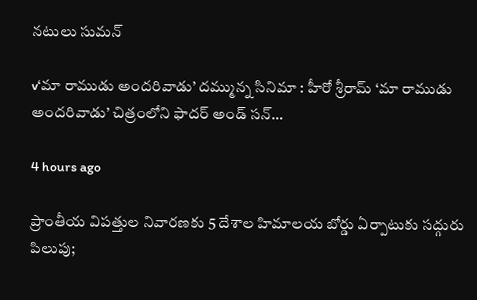నటులు సుమన్

v‘మా రాముడు అందరివాడు’ దమ్మున్న సినిమా ‌‌: హీరో శ్రీరామ్ ‘మా రాముడు అందరివాడు’ చిత్రంలోని ఫాదర్ అండ్ సన్…

4 hours ago

ప్రాంతీయ విపత్తుల నివారణకు 5 దేశాల హిమాలయ బోర్డు ఏర్పాటుకు సద్గురు పిలుపు;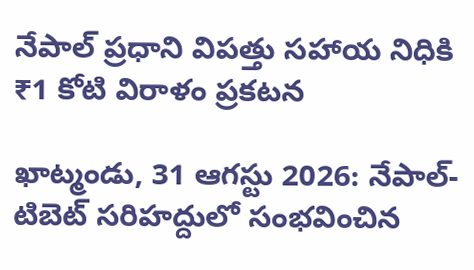నేపాల్ ప్రధాని విపత్తు సహాయ నిధికి ₹1 కోటి విరాళం ప్రకటన

ఖాట్మండు, 31 ఆగస్టు 2026: నేపాల్-టిబెట్ సరిహద్దులో సంభవించిన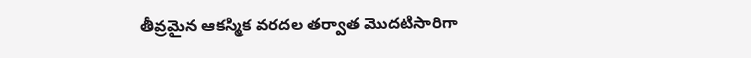తీవ్రమైన ఆకస్మిక వరదల తర్వాత మొదటిసారిగా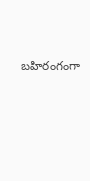బహిరంగంగా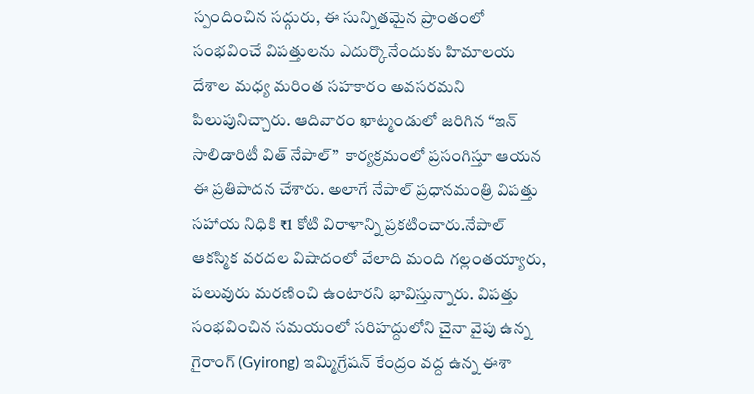స్పందించిన సద్గురు, ఈ సున్నితమైన ప్రాంతంలో సంభవించే విపత్తులను ఎదుర్కొనేందుకు హిమాలయ దేశాల మధ్య మరింత సహకారం అవసరమని పిలుపునిచ్చారు. ఆదివారం ఖాట్మండులో జరిగిన “ఇన్ సాలిడారిటీ విత్ నేపాల్”  కార్యక్రమంలో ప్రసంగిస్తూ ఆయన ఈ ప్రతిపాదన చేశారు. అలాగే నేపాల్ ప్రధానమంత్రి విపత్తు సహాయ నిధికి ₹1 కోటి విరాళాన్ని ప్రకటించారు.నేపాల్ ఆకస్మిక వరదల విషాదంలో వేలాది మంది గల్లంతయ్యారు, పలువురు మరణించి ఉంటారని భావిస్తున్నారు. విపత్తు సంభవించిన సమయంలో సరిహద్దులోని చైనా వైపు ఉన్న గైరాంగ్ (Gyirong) ఇమ్మిగ్రేషన్ కేంద్రం వద్ద ఉన్న ఈశా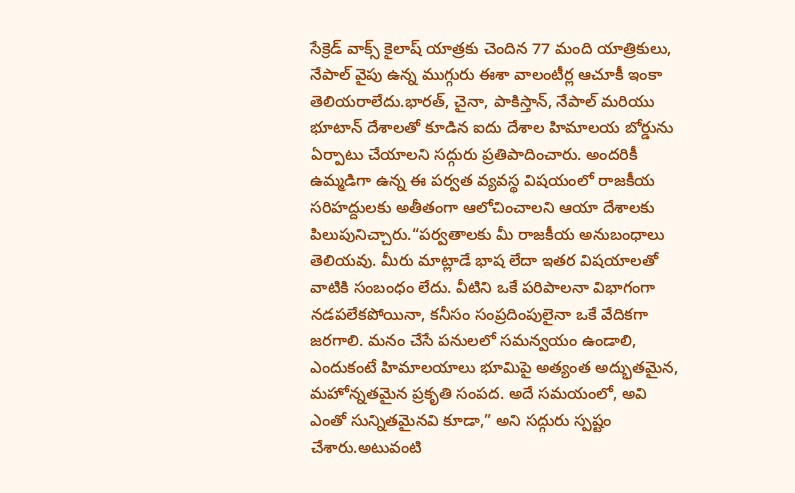సేక్రెడ్ వాక్స్ కైలాష్ యాత్రకు చెందిన 77 మంది యాత్రికులు, నేపాల్ వైపు ఉన్న ముగ్గురు ఈశా వాలంటీర్ల ఆచూకీ ఇంకా తెలియరాలేదు.భారత్, చైనా, పాకిస్తాన్, నేపాల్ మరియు భూటాన్ దేశాలతో కూడిన ఐదు దేశాల హిమాలయ బోర్డును ఏర్పాటు చేయాలని సద్గురు ప్రతిపాదించారు. అందరికీ ఉమ్మడిగా ఉన్న ఈ పర్వత వ్యవస్థ విషయంలో రాజకీయ సరిహద్దులకు అతీతంగా ఆలోచించాలని ఆయా దేశాలకు పిలుపునిచ్చారు.“పర్వతాలకు మీ రాజకీయ అనుబంధాలు తెలియవు. మీరు మాట్లాడే భాష లేదా ఇతర విషయాలతో వాటికి సంబంధం లేదు. వీటిని ఒకే పరిపాలనా విభాగంగా నడపలేకపోయినా, కనీసం సంప్రదింపులైనా ఒకే వేదికగా జరగాలి. మనం చేసే పనులలో సమన్వయం ఉండాలి, ఎందుకంటే హిమాలయాలు భూమిపై అత్యంత అద్భుతమైన, మహోన్నతమైన ప్రకృతి సంపద. అదే సమయంలో, అవి ఎంతో సున్నితమైనవి కూడా,” అని సద్గురు స్పష్టం చేశారు.అటువంటి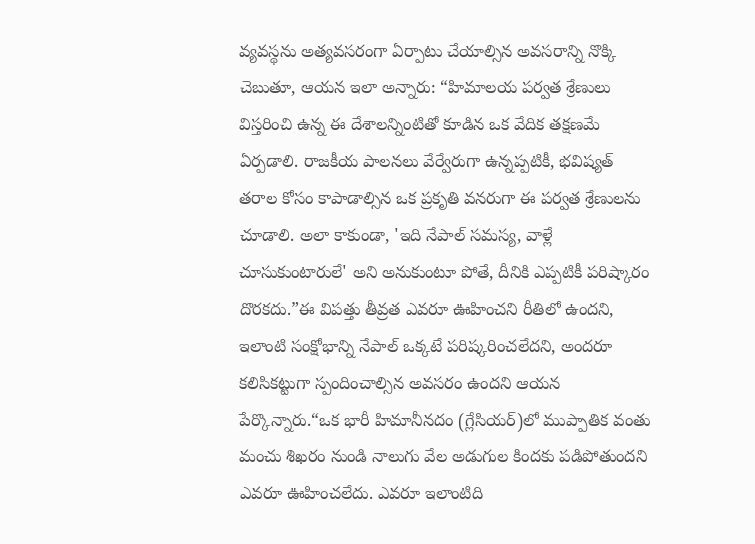వ్యవస్థను అత్యవసరంగా ఏర్పాటు చేయాల్సిన అవసరాన్ని నొక్కి చెబుతూ, ఆయన ఇలా అన్నారు: “హిమాలయ పర్వత శ్రేణులు విస్తరించి ఉన్న ఈ దేశాలన్నింటితో కూడిన ఒక వేదిక తక్షణమే ఏర్పడాలి. రాజకీయ పాలనలు వేర్వేరుగా ఉన్నప్పటికీ, భవిష్యత్ తరాల కోసం కాపాడాల్సిన ఒక ప్రకృతి వనరుగా ఈ పర్వత శ్రేణులను చూడాలి. అలా కాకుండా, 'ఇది నేపాల్ సమస్య, వాళ్లే చూసుకుంటారులే' అని అనుకుంటూ పోతే, దీనికి ఎప్పటికీ పరిష్కారం దొరకదు.”ఈ విపత్తు తీవ్రత ఎవరూ ఊహించని రీతిలో ఉందని, ఇలాంటి సంక్షోభాన్ని నేపాల్ ఒక్కటే పరిష్కరించలేదని, అందరూ కలిసికట్టుగా స్పందించాల్సిన అవసరం ఉందని ఆయన పేర్కొన్నారు.“ఒక భారీ హిమానీనదం (గ్లేసియర్)లో ముప్పాతిక వంతు మంచు శిఖరం నుండి నాలుగు వేల అడుగుల కిందకు పడిపోతుందని ఎవరూ ఊహించలేదు. ఎవరూ ఇలాంటిది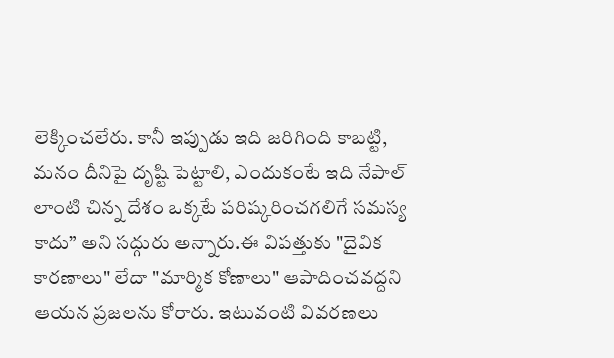లెక్కించలేరు. కానీ ఇప్పుడు ఇది జరిగింది కాబట్టి, మనం దీనిపై దృష్టి పెట్టాలి, ఎందుకంటే ఇది నేపాల్ లాంటి చిన్న దేశం ఒక్కటే పరిష్కరించగలిగే సమస్య కాదు” అని సద్గురు అన్నారు.ఈ విపత్తుకు "దైవిక కారణాలు" లేదా "మార్మిక కోణాలు" ఆపాదించవద్దని ఆయన ప్రజలను కోరారు. ఇటువంటి వివరణలు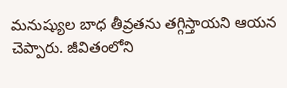మనుష్యుల బాధ తీవ్రతను తగ్గిస్తాయని ఆయన చెప్పారు. జీవితంలోని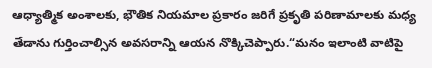ఆధ్యాత్మిక అంశాలకు, భౌతిక నియమాల ప్రకారం జరిగే ప్రకృతి పరిణామాలకు మధ్య తేడాను గుర్తించాల్సిన అవసరాన్ని ఆయన నొక్కిచెప్పారు.“మనం ఇలాంటి వాటిపై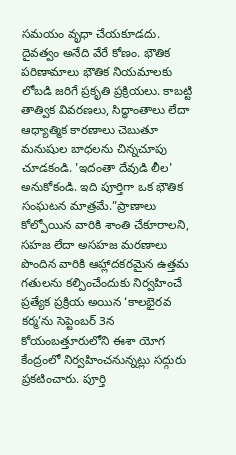సమయం వృధా చేయకూడదు. దైవత్వం అనేది వేరే కోణం. భౌతిక పరిణామాలు భౌతిక నియమాలకు లోబడి జరిగే ప్రకృతి ప్రక్రియలు. కాబట్టి తాత్విక వివరణలు, సిద్ధాంతాలు లేదా ఆధ్యాత్మిక కారణాలు చెబుతూ మనుషుల బాధలను చిన్నచూపు చూడకండి. 'ఇదంతా దేవుడి లీల' అనుకోకండి. ఇది పూర్తిగా ఒక భౌతిక సంఘటన మాత్రమే.”ప్రాణాలు కోల్పోయిన వారికి శాంతి చేకూరాలని, సహజ లేదా అసహజ మరణాలు పొందిన వారికి ఆహ్లాదకరమైన ఉత్తమ గతులను కల్పించేందుకు నిర్వహించే ప్రత్యేక ప్రక్రియ అయిన ‘కాలభైరవ కర్మ’ను సెప్టెంబర్ 3న కోయంబత్తూరులోని ఈశా యోగ కేంద్రంలో నిర్వహించనున్నట్లు సద్గురు ప్రకటించారు. పూర్తి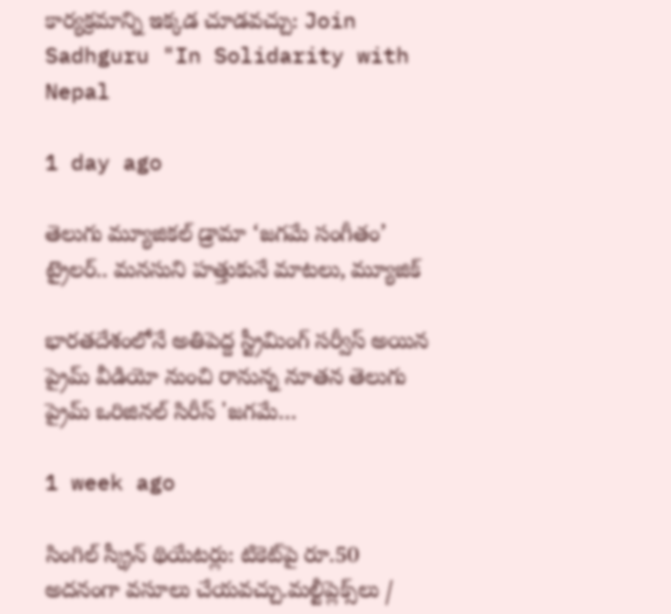కార్యక్రమాన్ని ఇక్కడ చూడవచ్చు: Join Sadhguru "In Solidarity with Nepal

1 day ago

తెలుగు మ్యూజికల్ డ్రామా ‘జగమే సంగీతం’ ట్రైలర్‌.. మనసుని హత్తుకునే మాటలు, మ్యూజిక్

భారతదేశంలోనే అతిపెద్ద స్ట్రీమింగ్ సర్వీస్ అయిన ప్రైమ్ వీడియో నుంచి రానున్న నూతన తెలుగు ప్రైమ్ ఒరిజినల్ సిరీస్ 'జగమే…

1 week ago

సింగిల్ స్క్రీన్ థియేటర్లు: టికెట్‌పై రూ.50 అదనంగా వసూలు చేయవచ్చు.మల్టీప్లెక్స్‌లు /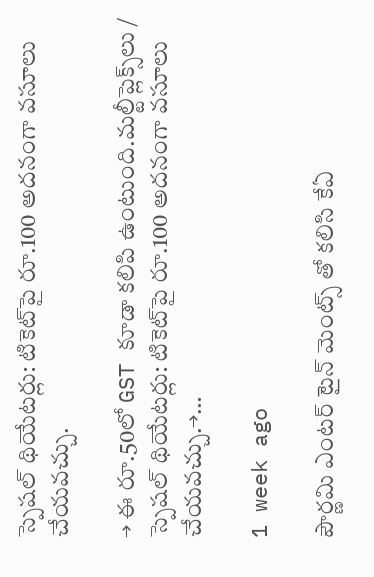స్పెషల్ థియేటర్లు: టికెట్‌పై రూ.100 అదనంగా వసూలు చేయవచ్చు.

→ ఈ రూ.50లో GST కూడా కలిపి ఉంటుంది.మల్టీప్లెక్స్‌లు / స్పెషల్ థియేటర్లు: టికెట్‌పై రూ.100 అదనంగా వసూలు చేయవచ్చు.→…

1 week ago

పౌర్ణమి ఎంటర్ టైన్ మెంట్స్ తో కలిసి కేఏ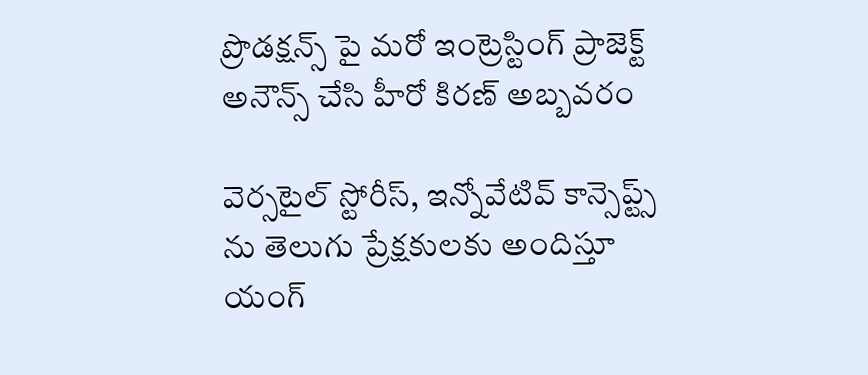ప్రొడక్షన్స్ పై మరో ఇంట్రెస్టింగ్ ప్రాజెక్ట్ అనౌన్స్ చేసి హీరో కిరణ్ అబ్బవరం

వెర్సటైల్ స్టోరీస్, ఇన్నోవేటివ్ కాన్సెప్ట్స్ ను తెలుగు ప్రేక్షకులకు అందిస్తూ యంగ్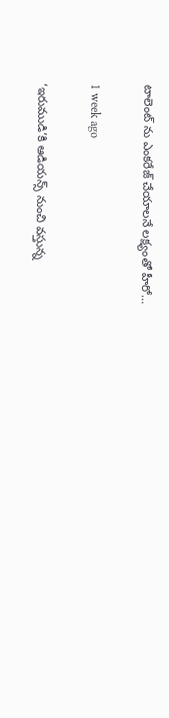టాలెంట్ ను ఎంకరేజ్ చేయాలనే లక్ష్యంతో హీరో…

1 week ago

‘ఇరుముడి’కి ఆడియన్స్ నుంచి వస్తున్న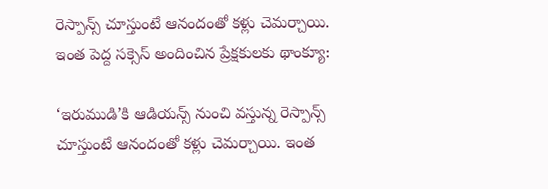రెస్పాన్స్ చూస్తుంటే ఆనందంతో కళ్లు చెమర్చాయి. ఇంత పెద్ద సక్సెస్ అందించిన ప్రేక్షకులకు థాంక్యూ:

‘ఇరుముడి’కి ఆడియన్స్ నుంచి వస్తున్న రెస్పాన్స్ చూస్తుంటే ఆనందంతో కళ్లు చెమర్చాయి. ఇంత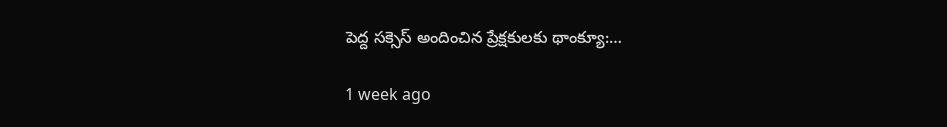పెద్ద సక్సెస్ అందించిన ప్రేక్షకులకు థాంక్యూ:…

1 week ago